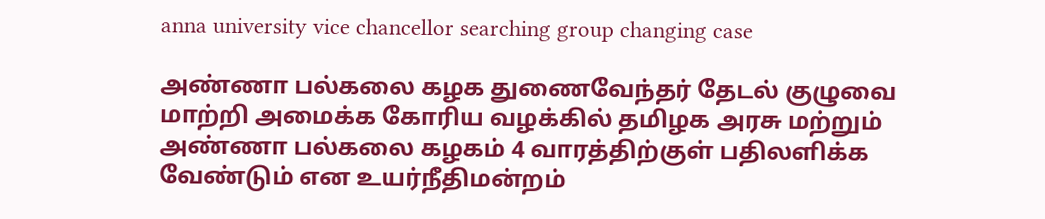anna university vice chancellor searching group changing case

அண்ணா பல்கலை கழக துணைவேந்தர் தேடல் குழுவை மாற்றி அமைக்க கோரிய வழக்கில் தமிழக அரசு மற்றும் அண்ணா பல்கலை கழகம் 4 வாரத்திற்குள் பதிலளிக்க வேண்டும் என உயர்நீதிமன்றம்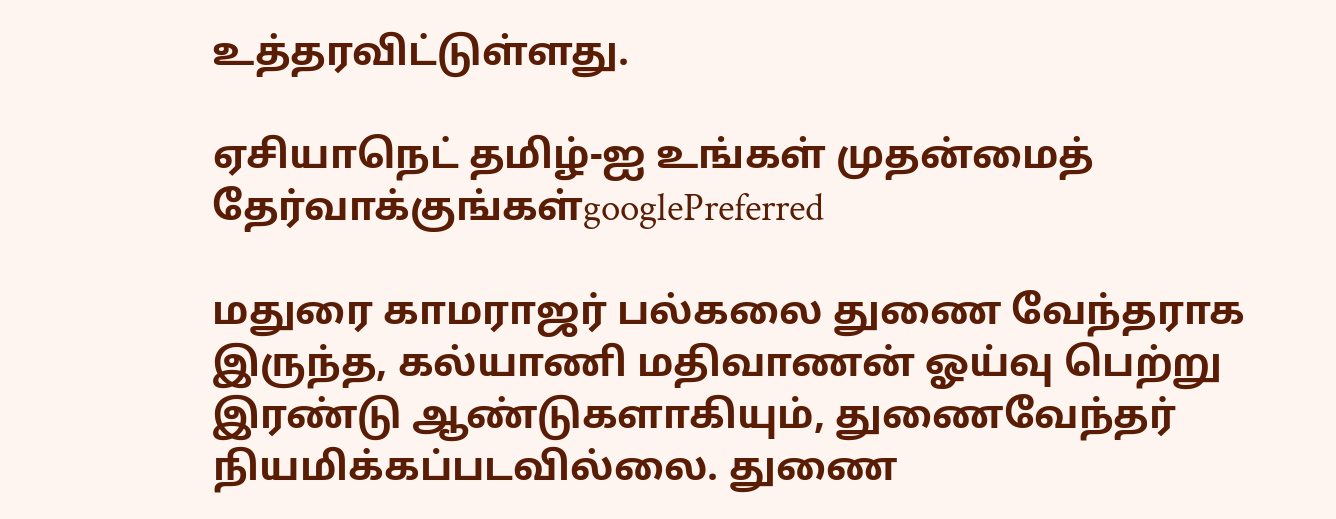உத்தரவிட்டுள்ளது.

ஏசியாநெட் தமிழ்-ஐ உங்கள் முதன்மைத் தேர்வாக்குங்கள்googlePreferred

மதுரை காமராஜர் பல்கலை துணை வேந்தராக இருந்த, கல்யாணி மதிவாணன் ஓய்வு பெற்று இரண்டு ஆண்டுகளாகியும், துணைவேந்தர் நியமிக்கப்படவில்லை. துணை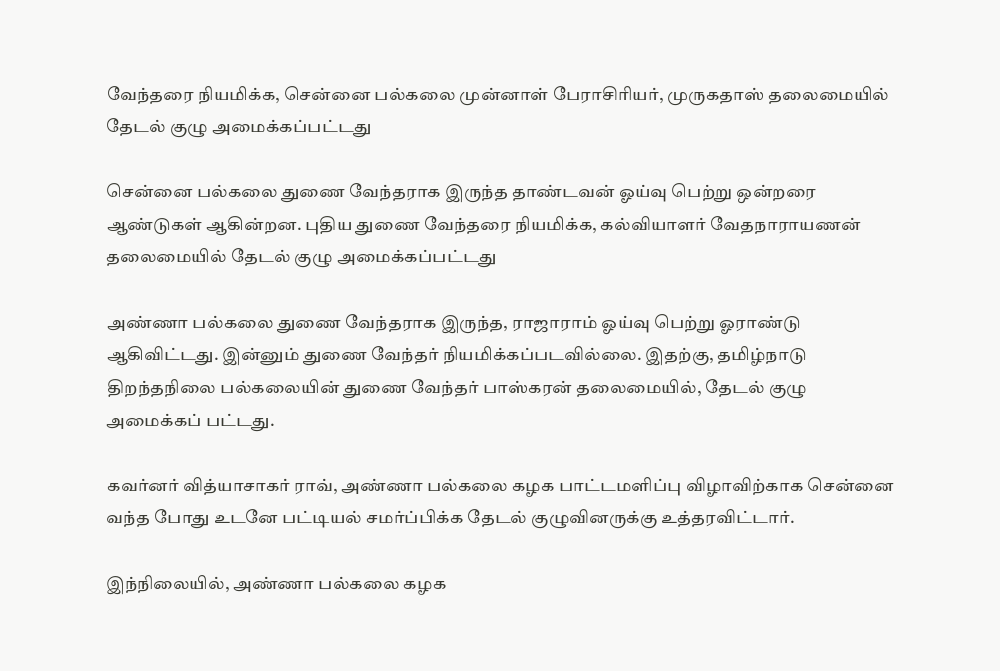வேந்தரை நியமிக்க, சென்னை பல்கலை முன்னாள் பேராசிரியர், முருகதாஸ் தலைமையில் தேடல் குழு அமைக்கப்பட்டது

சென்னை பல்கலை துணை வேந்தராக இருந்த தாண்டவன் ஓய்வு பெற்று ஒன்றரை ஆண்டுகள் ஆகின்றன. புதிய துணை வேந்தரை நியமிக்க, கல்வியாளர் வேதநாராயணன் தலைமையில் தேடல் குழு அமைக்கப்பட்டது

அண்ணா பல்கலை துணை வேந்தராக இருந்த, ராஜாராம் ஓய்வு பெற்று ஓராண்டு ஆகிவிட்டது. இன்னும் துணை வேந்தர் நியமிக்கப்படவில்லை. இதற்கு, தமிழ்நாடு திறந்தநிலை பல்கலையின் துணை வேந்தர் பாஸ்கரன் தலைமையில், தேடல் குழு அமைக்கப் பட்டது.

கவர்னர் வித்யாசாகர் ராவ், அண்ணா பல்கலை கழக பாட்டமளிப்பு விழாவிற்காக சென்னை வந்த போது உடனே பட்டியல் சமர்ப்பிக்க தேடல் குழுவினருக்கு உத்தரவிட்டார்.

இந்நிலையில், அண்ணா பல்கலை கழக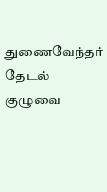துணைவேந்தர் தேடல் குழுவை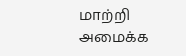மாற்றி அமைக்க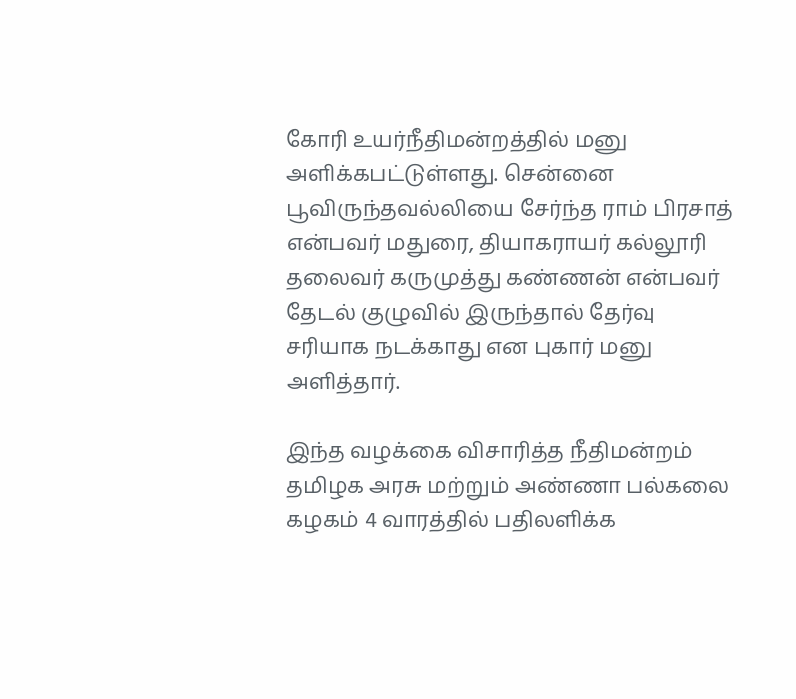கோரி உயர்நீதிமன்றத்தில் மனு அளிக்கபட்டுள்ளது. சென்னை பூவிருந்தவல்லியை சேர்ந்த ராம் பிரசாத் என்பவர் மதுரை, தியாகராயர் கல்லூரி தலைவர் கருமுத்து கண்ணன் என்பவர் தேடல் குழுவில் இருந்தால் தேர்வு சரியாக நடக்காது என புகார் மனு அளித்தார்.

இந்த வழக்கை விசாரித்த நீதிமன்றம் தமிழக அரசு மற்றும் அண்ணா பல்கலை கழகம் 4 வாரத்தில் பதிலளிக்க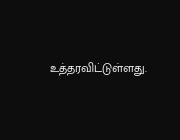உத்தரவிட்டுள்ளது.